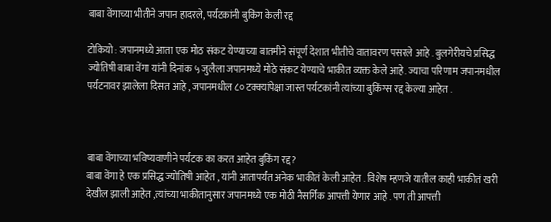बाबा वेंगाच्या भीतीने जपान हादरले, पर्यटकांनी बुकिंग केली रद्द

टोकियो : जपानमध्ये आता एक मोठ संकट येण्याच्या बातमीने संपूर्ण देशात भीतीचे वातावरण पसरले आहे . बुलगेरीयचे प्रसिद्ध ज्योतिषी बाबा वेंगा यांनी दिनांक ५ जुलैला जपानमध्ये मोठे संकट येण्याचे भाकीत व्यक्त केले आहे. ज्याचा परिणाम जपानमधील पर्यटनावर झालेला दिसत आहे , जपानमधील ८० टक्क्यांपेक्षा जास्त पर्यटकांनी त्यांच्या बुकिंग्स रद्द केल्या आहेत .



बाबा वेंगाच्या भविष्यवाणीने पर्यटक का करत आहेत बुकिंग रद्द?
बाबा वेंगा हे एक प्रसिद्ध ज्योतिषी आहेत , यांनी आतापर्यंत अनेक भाकीतं केली आहेत . विशेष म्हणजे यातील काही भाकीतं खरी देखील झाली आहेत ,त्यांच्या भाकीतानुसार जपानमध्ये एक मोठी नैसर्गिक आपत्ती येणार आहे . पण ती आपत्ती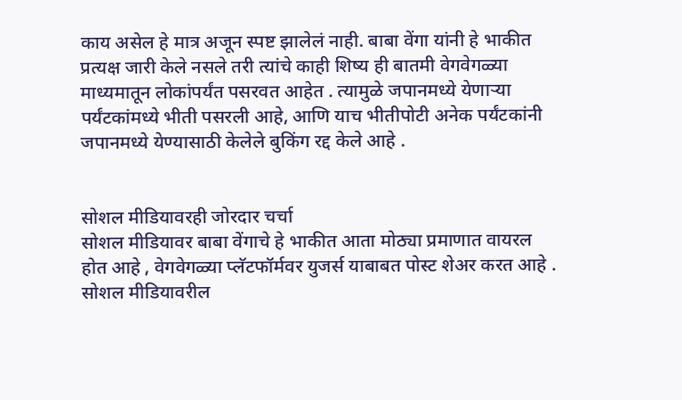काय असेल हे मात्र अजून स्पष्ट झालेलं नाही. बाबा वेंगा यांनी हे भाकीत प्रत्यक्ष जारी केले नसले तरी त्यांचे काही शिष्य ही बातमी वेगवेगळ्या माध्यमातून लोकांपर्यंत पसरवत आहेत . त्यामुळे जपानमध्ये येणाऱ्या पर्यंटकांमध्ये भीती पसरली आहे, आणि याच भीतीपोटी अनेक पर्यंटकांनी जपानमध्ये येण्यासाठी केलेले बुकिंग रद्द केले आहे .


सोशल मीडियावरही जोरदार चर्चा
सोशल मीडियावर बाबा वेंगाचे हे भाकीत आता मोठ्या प्रमाणात वायरल होत आहे , वेगवेगळ्या प्लॅटफॉर्मवर युजर्स याबाबत पोस्ट शेअर करत आहे . सोशल मीडियावरील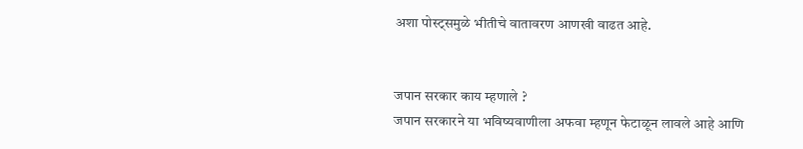अशा पोस्ट्समुळे भीतीचे वातावरण आणखी वाढत आहे.


जपान सरकार काय म्हणाले ?
जपान सरकारने या भविष्यवाणीला अफवा म्हणून फेटाळून लावले आहे आणि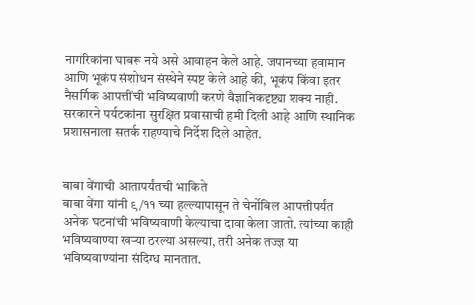नागरिकांना घाबरू नये असे आवाहन केले आहे. जपानच्या हवामान आणि भूकंप संशोधन संस्थेने स्पष्ट केले आहे की, भूकंप किंवा इतर नैसर्गिक आपत्तींची भविष्यवाणी करणे वैज्ञानिकदृष्ट्या शक्य नाही. सरकारने पर्यटकांना सुरक्षित प्रवासाची हमी दिली आहे आणि स्थानिक प्रशासनाला सतर्क राहण्याचे निर्देश दिले आहेत.


बाबा वेंगाची आतापर्यंतची भाकिते
बाबा वेंगा यांनी ९/११ च्या हल्ल्यापासून ते चेर्नोबिल आपत्तीपर्यंत अनेक घटनांची भविष्यवाणी केल्याचा दावा केला जातो. त्यांच्या काही भविष्यवाण्या खऱ्या ठरल्या असल्या, तरी अनेक तज्ज्ञ या भविष्यवाण्यांना संदिग्ध मानतात.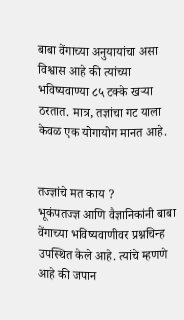बाबा वेंगाच्या अनुयायांचा असा विश्वास आहे की त्यांच्या भविष्यवाण्या ८५ टक्के खऱ्या ठरतात. मात्र, तज्ञांचा गट याला केवळ एक योगायोग मानत आहे.


तज्ज्ञांचे मत काय ?
भूकंपतज्ज्ञ आणि वैज्ञानिकांनी बाबा वेंगाच्या भविष्यवाणीवर प्रश्नचिन्ह उपस्थित केले आहे. त्यांचे म्हणणे आहे की जपान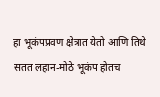हा भूकंपप्रवण क्षेत्रात येतो आणि तिथे सतत लहान-मोठे भूकंप होतच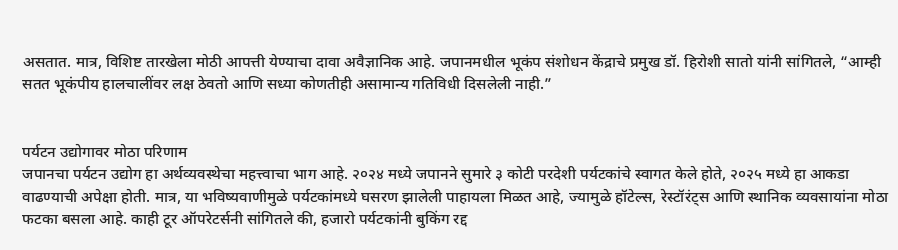असतात. मात्र, विशिष्ट तारखेला मोठी आपत्ती येण्याचा दावा अवैज्ञानिक आहे. जपानमधील भूकंप संशोधन केंद्राचे प्रमुख डॉ. हिरोशी सातो यांनी सांगितले, “आम्ही सतत भूकंपीय हालचालींवर लक्ष ठेवतो आणि सध्या कोणतीही असामान्य गतिविधी दिसलेली नाही.”


पर्यटन उद्योगावर मोठा परिणाम
जपानचा पर्यटन उद्योग हा अर्थव्यवस्थेचा महत्त्वाचा भाग आहे. २०२४ मध्ये जपानने सुमारे ३ कोटी परदेशी पर्यटकांचे स्वागत केले होते, २०२५ मध्ये हा आकडा वाढण्याची अपेक्षा होती. मात्र, या भविष्यवाणीमुळे पर्यटकांमध्ये घसरण झालेली पाहायला मिळत आहे, ज्यामुळे हॉटेल्स, रेस्टॉरंट्स आणि स्थानिक व्यवसायांना मोठा फटका बसला आहे. काही टूर ऑपरेटर्सनी सांगितले की, हजारो पर्यटकांनी बुकिंग रद्द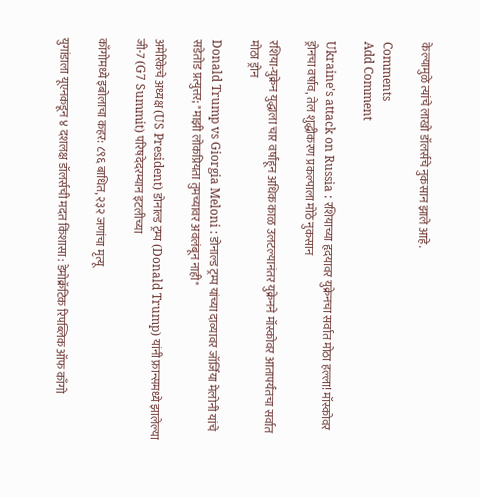केल्यामुळे त्यांचे लाखो डॉलर्सचे नुकसान झाले आहे.

Comments
Add Comment

Ukraine's attack on Russia : रशियाच्या हृदयावर युक्रेनचा सर्वात मोठा हल्ला! मॉस्कोवर ड्रोनचा वर्षाव, तेल शुद्धीकरण प्रकल्पाला मोठे नुकसान

रशिया-युक्रेन युद्धाला चार वर्षांहून अधिक काळ उलटल्यानंतर युक्रेनने मॉस्कोवर आतापर्यंतचा सर्वात मोठा ड्रोन

Donald Trump vs Giorgia Meloni : डोनाल्ड ट्रम्प यांच्या दाव्यावर जॉर्जिया मेलोनी यांचे सडेतोड प्रत्युत्तर; "माझी लोकप्रियता तुमच्यावर अवलंबून नाही"

अमेरिकेचे अध्यक्ष (US President) डोनाल्ड ट्रम्प (Donald Trump) यांनी फ्रान्समध्ये झालेल्या जी-7 (G7 Summit) परिषदेदरम्यान इटलीच्या

काँगोमध्ये इबोलाचा कहर: ८९६ बाधित, २३२ जणांचा मृत्यू

युगांडाला यूएनकडून ४ दशलक्ष डॉलर्सची मदत किंशासा : डेमोक्रॅटिक रिपब्लिक ऑफ काँगो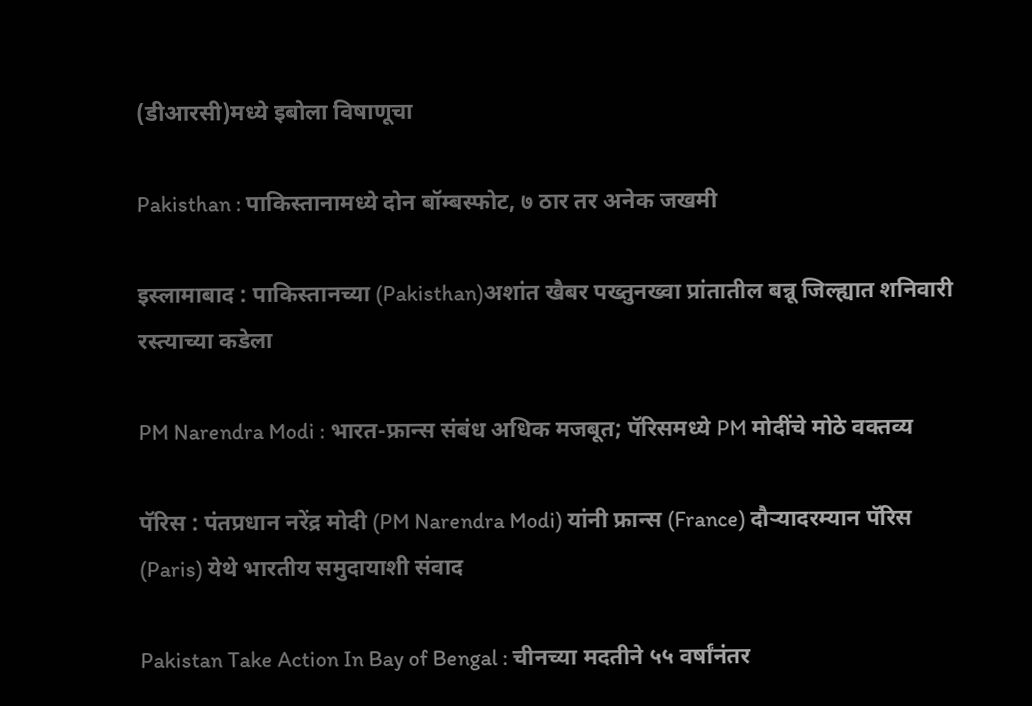(डीआरसी)मध्ये इबोला विषाणूचा

Pakisthan : पाकिस्तानामध्ये दोन बॉम्बस्फोट, ७ ठार तर अनेक जखमी

इस्लामाबाद : पाकिस्तानच्या (Pakisthan)अशांत खैबर पख्तुनख्वा प्रांतातील बन्नू जिल्ह्यात शनिवारी रस्त्याच्या कडेला

PM Narendra Modi : भारत-फ्रान्स संबंध अधिक मजबूत; पॅरिसमध्ये PM मोदींचे मोठे वक्तव्य

पॅरिस : पंतप्रधान नरेंद्र मोदी (PM Narendra Modi) यांनी फ्रान्स (France) दौऱ्यादरम्यान पॅरिस (Paris) येथे भारतीय समुदायाशी संवाद

Pakistan Take Action In Bay of Bengal : चीनच्या मदतीने ५५ वर्षांनंतर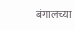बंगालच्या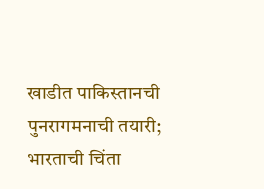खाडीत पाकिस्तानची पुनरागमनाची तयारी; भारताची चिंता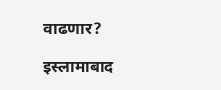वाढणार?

इस्लामाबाद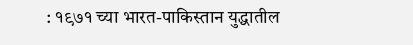: १९७१ च्या भारत-पाकिस्तान युद्धातील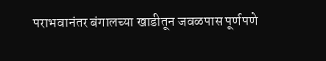पराभवानंतर बंगालच्या खाडीतून जवळपास पूर्णपणे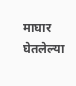माघार घेतलेल्या